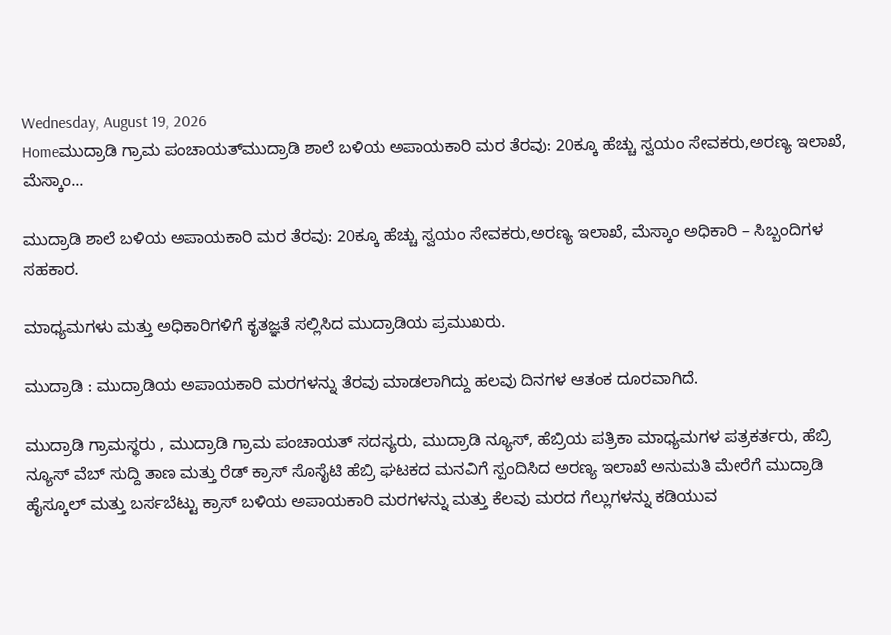Wednesday, August 19, 2026
Homeಮುದ್ರಾಡಿ ಗ್ರಾಮ ಪಂಚಾಯತ್‌ಮುದ್ರಾಡಿ ಶಾಲೆ ಬಳಿಯ ಅಪಾಯಕಾರಿ ಮರ ತೆರವು: 20ಕ್ಕೂ ಹೆಚ್ಚು ಸ್ವಯಂ ಸೇವಕರು,ಅರಣ್ಯ ಇಲಾಖೆ, ಮೆಸ್ಕಾಂ...

ಮುದ್ರಾಡಿ ಶಾಲೆ ಬಳಿಯ ಅಪಾಯಕಾರಿ ಮರ ತೆರವು: 20ಕ್ಕೂ ಹೆಚ್ಚು ಸ್ವಯಂ ಸೇವಕರು,ಅರಣ್ಯ ಇಲಾಖೆ, ಮೆಸ್ಕಾಂ ಅಧಿಕಾರಿ – ಸಿಬ್ಬಂದಿಗಳ ಸಹಕಾರ.

ಮಾಧ್ಯಮಗಳು ಮತ್ತು ಅಧಿಕಾರಿಗಳಿಗೆ ಕೃತಜ್ಞತೆ ಸಲ್ಲಿಸಿದ ಮುದ್ರಾಡಿಯ ಪ್ರಮುಖರು.

ಮುದ್ರಾಡಿ : ಮುದ್ರಾಡಿಯ ಅಪಾಯಕಾರಿ ಮರಗಳನ್ನು ತೆರವು ಮಾಡಲಾಗಿದ್ದು ಹಲವು ದಿನಗಳ ಆತಂಕ ದೂರವಾಗಿದೆ.

ಮುದ್ರಾಡಿ ಗ್ರಾಮಸ್ಥರು , ಮುದ್ರಾಡಿ ಗ್ರಾಮ ಪಂಚಾಯತ್ ಸದಸ್ಯರು, ಮುದ್ರಾಡಿ ನ್ಯೂಸ್, ಹೆಬ್ರಿಯ ಪತ್ರಿಕಾ ಮಾಧ್ಯಮಗಳ ಪತ್ರಕರ್ತರು, ಹೆಬ್ರಿ ನ್ಯೂಸ್ ವೆಬ್ ಸುದ್ದಿ ತಾಣ ಮತ್ತು ರೆಡ್ ಕ್ರಾಸ್ ಸೊಸೈಟಿ ಹೆಬ್ರಿ ಘಟಕದ ಮನವಿಗೆ ಸ್ಪಂದಿಸಿದ ಅರಣ್ಯ ಇಲಾಖೆ ಅನುಮತಿ ಮೇರೆಗೆ ಮುದ್ರಾಡಿ ಹೈಸ್ಕೂಲ್ ಮತ್ತು ಬರ್ಸಬೆಟ್ಟು ಕ್ರಾಸ್ ಬಳಿಯ ಅಪಾಯಕಾರಿ ಮರಗಳನ್ನು ಮತ್ತು ಕೆಲವು ಮರದ ಗೆಲ್ಲುಗಳನ್ನು ಕಡಿಯುವ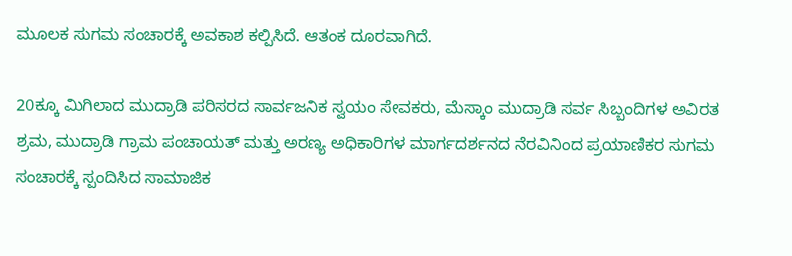ಮೂಲಕ ಸುಗಮ ಸಂಚಾರಕ್ಕೆ ಅವಕಾಶ ಕಲ್ಪಿಸಿದೆ. ಆತಂಕ ದೂರವಾಗಿದೆ.

20ಕ್ಕೂ ಮಿಗಿಲಾದ ಮುದ್ರಾಡಿ ಪರಿಸರದ ಸಾರ್ವಜನಿಕ ಸ್ವಯಂ ಸೇವಕರು, ಮೆಸ್ಕಾಂ ಮುದ್ರಾಡಿ ಸರ್ವ ಸಿಬ್ಬಂದಿಗಳ ಅವಿರತ ಶ್ರಮ, ಮುದ್ರಾಡಿ ಗ್ರಾಮ ಪಂಚಾಯತ್ ಮತ್ತು ಅರಣ್ಯ ಅಧಿಕಾರಿಗಳ ಮಾರ್ಗದರ್ಶನದ ನೆರವಿನಿಂದ ಪ್ರಯಾಣಿಕರ ಸುಗಮ ಸಂಚಾರಕ್ಕೆ ಸ್ಪಂದಿಸಿದ ಸಾಮಾಜಿಕ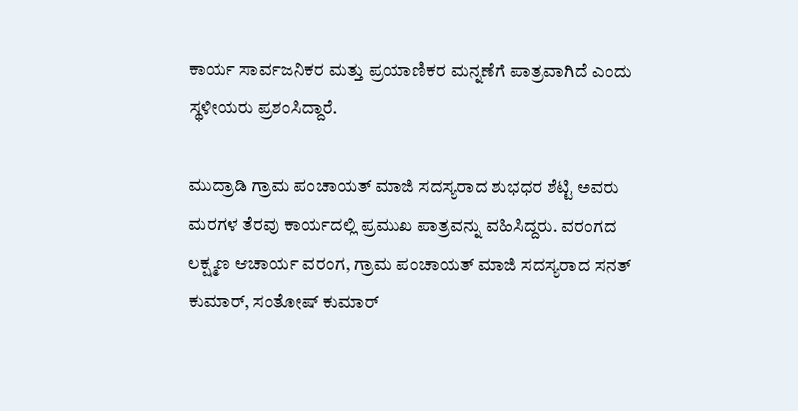ಕಾರ್ಯ ಸಾರ್ವಜನಿಕರ ಮತ್ತು ಪ್ರಯಾಣಿಕರ ಮನ್ನಣೆಗೆ ಪಾತ್ರವಾಗಿದೆ ಎಂದು ಸ್ಥಳೀಯರು ಪ್ರಶಂಸಿದ್ದಾರೆ.

ಮುದ್ರಾಡಿ ಗ್ರಾಮ ಪಂಚಾಯತ್ ಮಾಜಿ ಸದಸ್ಯರಾದ ಶುಭಧರ ಶೆಟ್ಟಿ ಅವರು ಮರಗಳ ತೆರವು ಕಾರ್ಯದಲ್ಲಿ ಪ್ರಮುಖ ಪಾತ್ರವನ್ನು ವಹಿಸಿದ್ದರು. ವರಂಗದ ಲಕ್ಷ್ಮಣ ಆಚಾರ್ಯ ವರಂಗ, ಗ್ರಾಮ ಪಂಚಾಯತ್ ಮಾಜಿ ಸದಸ್ಯರಾದ ಸನತ್ ಕುಮಾರ್, ಸಂತೋಷ್ ಕುಮಾರ್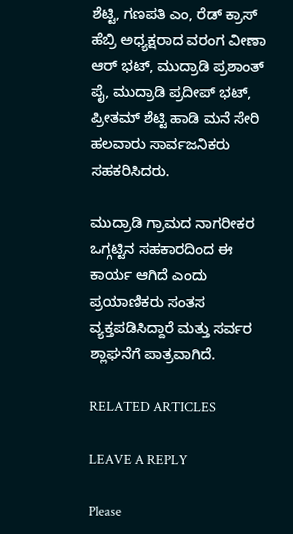ಶೆಟ್ಟಿ, ಗಣಪತಿ ಎಂ, ರೆಡ್ ಕ್ರಾಸ್ ಹೆಬ್ರಿ ಅಧ್ಯಕ್ಷರಾದ ವರಂಗ ವೀಣಾ ಆರ್ ಭಟ್, ಮುದ್ರಾಡಿ ಪ್ರಶಾಂತ್ ಪೈ, ಮುದ್ರಾಡಿ ಪ್ರದೀಪ್ ಭಟ್, ಪ್ರೀತಮ್ ಶೆಟ್ಟಿ ಹಾಡಿ ಮನೆ ಸೇರಿ ಹಲವಾರು ಸಾರ್ವಜನಿಕರು ಸಹಕರಿಸಿದರು.

ಮುದ್ರಾಡಿ ಗ್ರಾಮದ ನಾಗರೀಕರ ಒಗ್ಗಟ್ಟಿನ ಸಹಕಾರದಿಂದ ಈ ಕಾರ್ಯ ಆಗಿದೆ ಎಂದು ಪ್ರಯಾಣಿಕರು ಸಂತಸ ವ್ಯಕ್ತಪಡಿಸಿದ್ದಾರೆ ಮತ್ತು ಸರ್ವರ ಶ್ಲಾಘನೆಗೆ ಪಾತ್ರವಾಗಿದೆ.

RELATED ARTICLES

LEAVE A REPLY

Please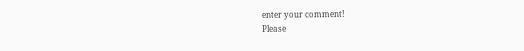enter your comment!
Please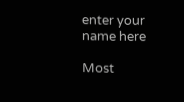enter your name here

Most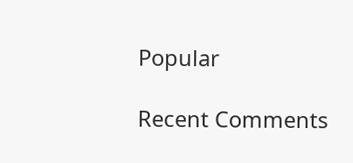Popular

Recent Comments